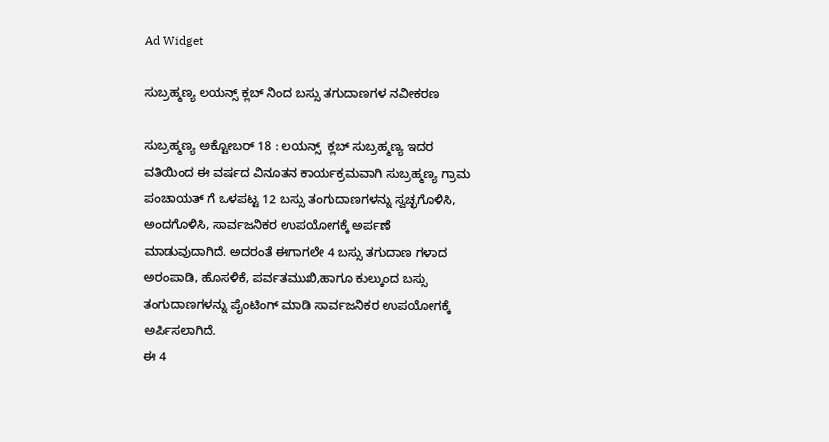Ad Widget

ಸುಬ್ರಹ್ಮಣ್ಯ ಲಯನ್ಸ್ ಕ್ಲಬ್ ನಿಂದ ಬಸ್ಸು ತಗುದಾಣಗಳ ನವೀಕರಣ

ಸುಬ್ರಹ್ಮಣ್ಯ ಅಕ್ಟೋಬರ್ 18 : ಲಯನ್ಸ್  ಕ್ಲಬ್ ಸುಬ್ರಹ್ಮಣ್ಯ ಇದರ ವತಿಯಿಂದ ಈ ವರ್ಷದ ವಿನೂತನ ಕಾರ್ಯಕ್ರಮವಾಗಿ ಸುಬ್ರಹ್ಮಣ್ಯ ಗ್ರಾಮ ಪಂಚಾಯತ್ ಗೆ ಒಳಪಟ್ಟ 12 ಬಸ್ಸು ತಂಗುದಾಣಗಳನ್ನು ಸ್ವಚ್ಛಗೊಳಿಸಿ, ಅಂದಗೊಳಿಸಿ, ಸಾರ್ವಜನಿಕರ ಉಪಯೋಗಕ್ಕೆ ಅರ್ಪಣೆ ಮಾಡುವುದಾಗಿದೆ. ಅದರಂತೆ ಈಗಾಗಲೇ 4 ಬಸ್ಸು ತಗುದಾಣ ಗಳಾದ ಅರಂಪಾಡಿ, ಹೊಸಳಿಕೆ, ಪರ್ವತಮುಖಿ,ಹಾಗೂ ಕುಲ್ಕುಂದ ಬಸ್ಸು ತಂಗುದಾಣಗಳನ್ನು ಪೈಂಟಿಂಗ್ ಮಾಡಿ ಸಾರ್ವಜನಿಕರ ಉಪಯೋಗಕ್ಕೆ ಅರ್ಪಿಸಲಾಗಿದೆ.
ಈ 4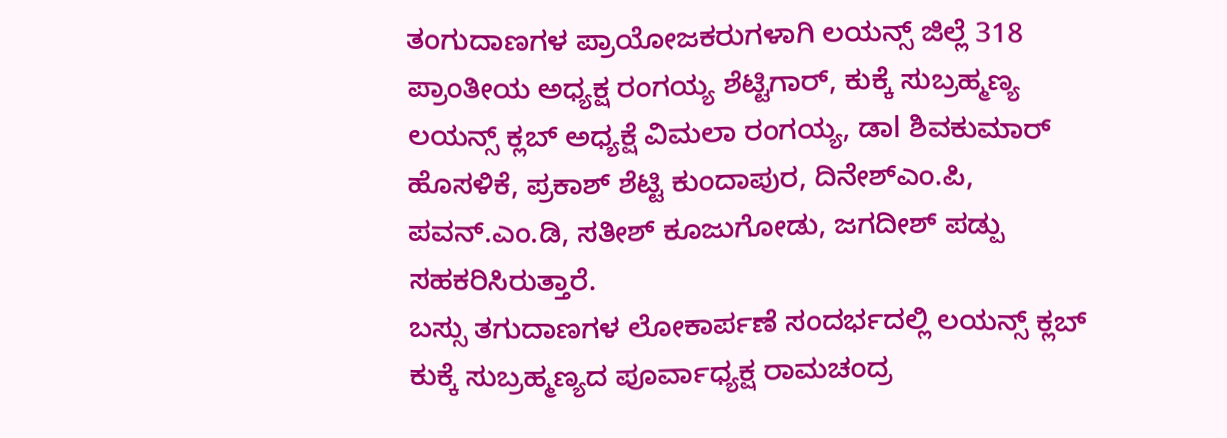ತಂಗುದಾಣಗಳ ಪ್ರಾಯೋಜಕರುಗಳಾಗಿ ಲಯನ್ಸ್ ಜಿಲ್ಲೆ 318 ಪ್ರಾಂತೀಯ ಅಧ್ಯಕ್ಷ ರಂಗಯ್ಯ ಶೆಟ್ಟಿಗಾರ್, ಕುಕ್ಕೆ ಸುಬ್ರಹ್ಮಣ್ಯ ಲಯನ್ಸ್ ಕ್ಲಬ್ ಅಧ್ಯಕ್ಷೆ ವಿಮಲಾ ರಂಗಯ್ಯ, ಡಾl ಶಿವಕುಮಾರ್ ಹೊಸಳಿಕೆ, ಪ್ರಕಾಶ್ ಶೆಟ್ಟಿ ಕುಂದಾಪುರ, ದಿನೇಶ್ಎಂ.ಪಿ, ಪವನ್.ಎಂ.ಡಿ, ಸತೀಶ್ ಕೂಜುಗೋಡು, ಜಗದೀಶ್ ಪಡ್ಪು ಸಹಕರಿಸಿರುತ್ತಾರೆ.
ಬಸ್ಸು ತಗುದಾಣಗಳ ಲೋಕಾರ್ಪಣೆ ಸಂದರ್ಭದಲ್ಲಿ ಲಯನ್ಸ್ ಕ್ಲಬ್ ಕುಕ್ಕೆ ಸುಬ್ರಹ್ಮಣ್ಯದ ಪೂರ್ವಾಧ್ಯಕ್ಷ ರಾಮಚಂದ್ರ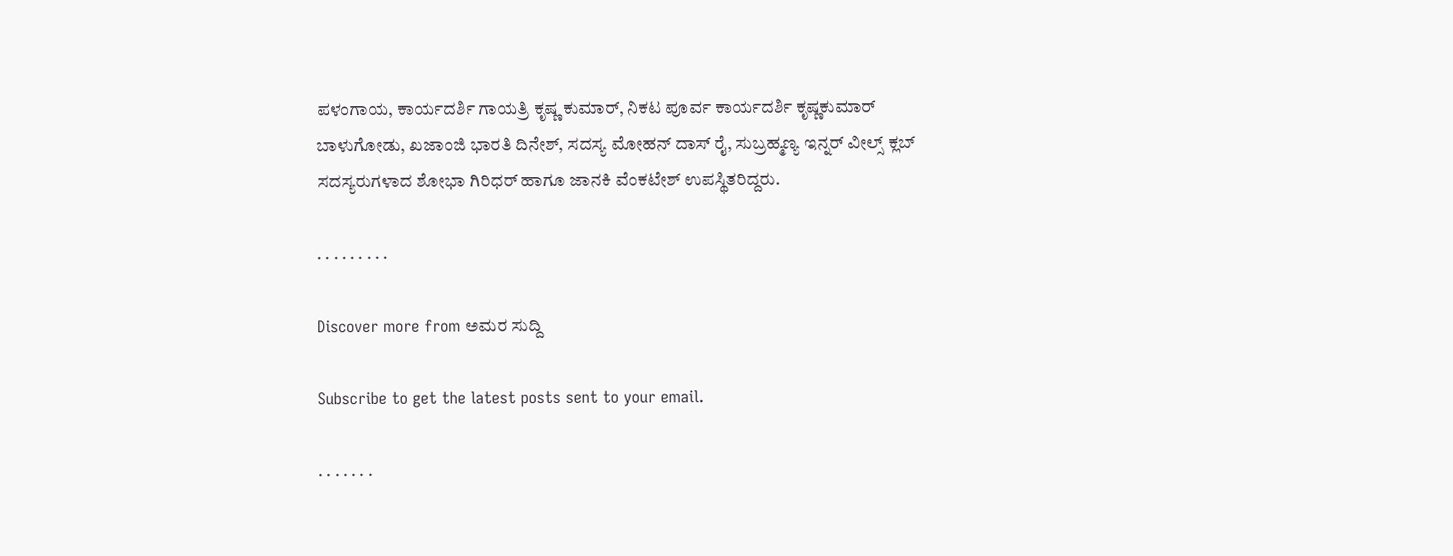ಪಳಂಗಾಯ, ಕಾರ್ಯದರ್ಶಿ ಗಾಯತ್ರಿ ಕೃಷ್ಣ ಕುಮಾರ್, ನಿಕಟ ಪೂರ್ವ ಕಾರ್ಯದರ್ಶಿ ಕೃಷ್ಣಕುಮಾರ್ ಬಾಳುಗೋಡು, ಖಜಾಂಜಿ ಭಾರತಿ ದಿನೇಶ್, ಸದಸ್ಯ ಮೋಹನ್ ದಾಸ್ ರೈ, ಸುಬ್ರಹ್ಮಣ್ಯ ಇನ್ನರ್ ವೀಲ್ಸ್ ಕ್ಲಬ್ ಸದಸ್ಯರುಗಳಾದ ಶೋಭಾ ಗಿರಿಧರ್ ಹಾಗೂ ಜಾನಕಿ ವೆಂಕಟೇಶ್ ಉಪಸ್ಥಿತರಿದ್ದರು.

. . . . . . . . .

Discover more from ಅಮರ ಸುದ್ದಿ

Subscribe to get the latest posts sent to your email.

. . . . . . .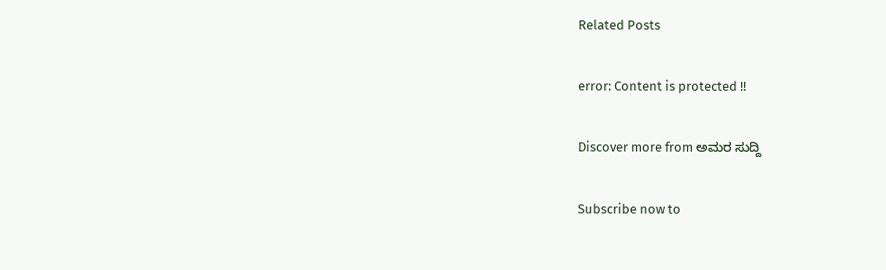Related Posts

error: Content is protected !!

Discover more from ಅಮರ ಸುದ್ದಿ

Subscribe now to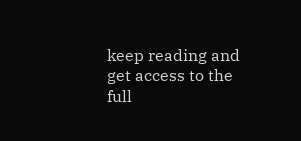keep reading and get access to the full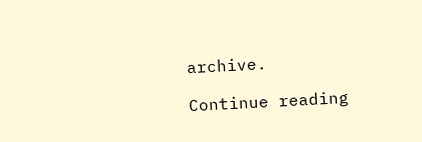archive.

Continue reading